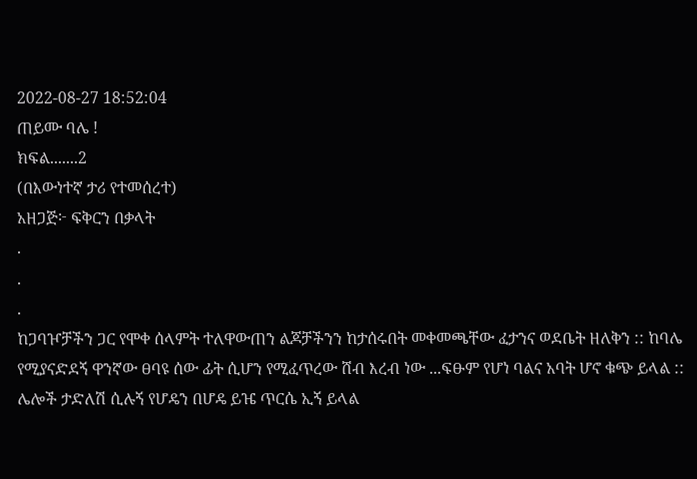2022-08-27 18:52:04
ጠይሙ ባሌ !
ክፍል.......2
(በእውነተኛ ታሪ የተመሰረተ)
አዘጋጅ፦ ፍቅርን በቃላት
.
.
.
ከጋባዦቻችን ጋር የሞቀ ሰላምት ተለዋውጠን ልጆቻችንን ከታሰሩበት መቀመጫቸው ፈታንና ወደቤት ዘለቅን :: ከባሌ የሚያናድደኝ ዋንኛው ፀባዩ ሰው ፊት ሲሆን የሚፈጥረው ሸብ እረብ ነው ...ፍፁም የሆነ ባልና አባት ሆኖ ቁጭ ይላል :: ሌሎች ታድለሽ ሲሉኝ የሆዴን በሆዴ ይዤ ጥርሴ ኢኝ ይላል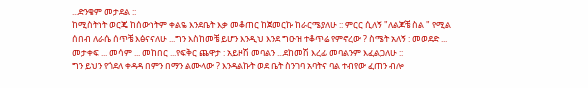...ድንቄም መታደል ::
ከሚስትነት ወርጄ ከሰውነትም ቀልዬ እንደቤት እቃ መቆጠር ከጀመርኩ ከራርሜያለሁ :: ምርር ሲለኝ "ለልጆቼ ስል " የሚል ሰበብ ለራሴ ሰጥቼ እፅናናለሁ ...ግን እስከመቼ ይሆን እንዲህ እንደ ግዑዝ ተቆጥሬ የምኖረው ? ስሜት አለኝ : መወደድ ... መታቀፍ ... መሳም ... መከበር ...የፍቅር ጨዋታ : አይዞሽ መባልን ...ደከመሽ እረፊ መባልንም እፈልጋለሁ ::
ግን ይህን የጎደለ ቀዳዳ በምን በማን ልሙላው ? እንዳልኩት ወደ ቤት ስንገባ አባትና ባል ተብየው ፈጠን ብሎ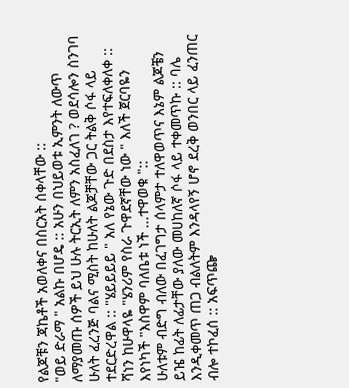የልጆቹን ጃኬቶች አወለቀና በስርአት ሰቀላቸው ::
"ወይ ድራማ " አልኩ በሆዴ :: አሁን በህይወቱ ኢምንት ለውጥ ለማያመጡ ሰዎች ይህ ሁሉ ትርኢት ለምን አስፈለገ ? ወደሳሎን ስንገባ ሁለት ፈረንጅ ባልና ሚስት ከሁለት ልጆቻቸው ጋር ትልቅ ሶፋ ላይ ተደርድረዋል :: "ሄይይይይ " አለ የኔው ጉድ በደስታ እየተፍለቀለቀ :: ሻነን ከሁዋላዬ "ሄንሪም የስራ ጉዋደኛቸው ነው " እለች ጀርባዬን እየነካች "እስዋም ባለቤቱ ነች ...ተዋወቁ "::
ሁለቱም ብድግ ብለው በፈገግታ ሰላምታ ተለዋወጥና እኔም ልጆቼን ይዤ ከፊት ለፊታቸው ያለው መሀከለኛ ሶፋ ላይ ተቀመጥኩ :: ባሌ እንዲቀመጥ ጠጋ ብልለትም እንዳላየኝ ሆኖ ደረቅ ወንበር ላይ ፈንጠር ብሎ ተኮፈሰ :: አፍጥጬ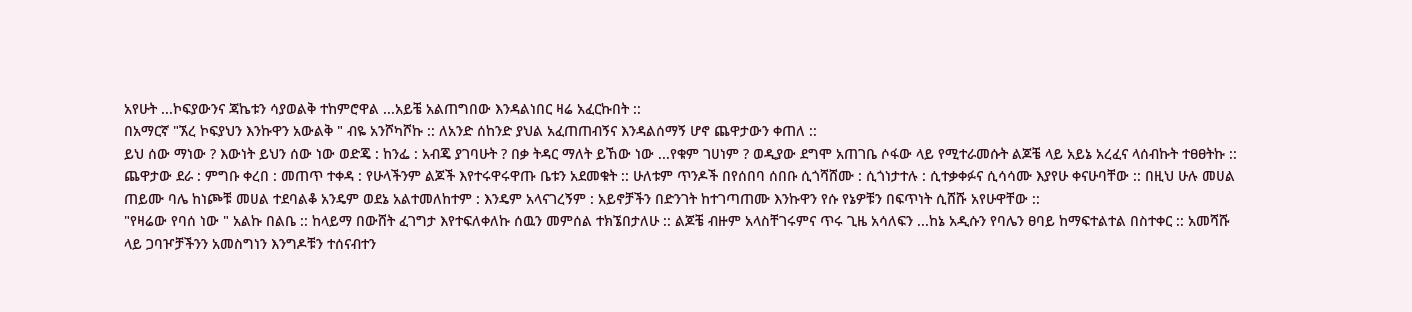አየሁት ...ኮፍያውንና ጃኬቱን ሳያወልቅ ተከምሮዋል ...አይቼ አልጠግበው እንዳልነበር ዛሬ አፈርኩበት ::
በአማርኛ "ኧረ ኮፍያህን እንኩዋን አውልቅ " ብዬ አንሾካሾኩ :: ለአንድ ሰከንድ ያህል አፈጠጠብኝና እንዳልሰማኝ ሆኖ ጨዋታውን ቀጠለ ::
ይህ ሰው ማነው ? እውነት ይህን ሰው ነው ወድጄ : ከንፌ : አብጄ ያገባሁት ? በቃ ትዳር ማለት ይኸው ነው ...የቁም ገሀነም ? ወዲያው ደግሞ አጠገቤ ሶፋው ላይ የሚተራመሱት ልጆቼ ላይ አይኔ አረፈና ላሰብኩት ተፀፀትኩ :: ጨዋታው ደራ : ምግቡ ቀረበ : መጠጥ ተቀዳ : የሁላችንም ልጆች እየተሩዋሩዋጡ ቤቱን አደመቁት :: ሁለቱም ጥንዶች በየሰበባ ሰበቡ ሲጎሻሸሙ : ሲጎነታተሉ : ሲተቃቀፉና ሲሳሳሙ እያየሁ ቀናሁባቸው :: በዚህ ሁሉ መሀል ጠይሙ ባሌ ከነጮቹ መሀል ተደባልቆ አንዴም ወደኔ አልተመለከተም : እንዴም አላናገረኝም : አይኖቻችን በድንገት ከተገጣጠሙ እንኩዋን የሱ የኔዎቹን በፍጥነት ሲሸሹ አየሁዋቸው ::
"የዛሬው የባሰ ነው " አልኩ በልቤ :: ከላይማ በውሸት ፈገግታ እየተፍለቀለኩ ሰዉን መምሰል ተክኜበታለሁ :: ልጆቼ ብዙም አላስቸገሩምና ጥሩ ጊዜ አሳለፍን ...ከኔ አዲሱን የባሌን ፀባይ ከማፍተልተል በስተቀር :: አመሻሹ ላይ ጋባዦቻችንን አመስግነን እንግዶቹን ተሰናብተን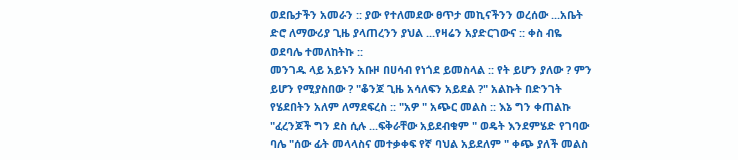ወደቤታችን አመራን :: ያው የተለመደው ፀጥታ መኪናችንን ወረሰው ...አቤት ድሮ ለማውሪያ ጊዜ ያላጠረንን ያህል ...የዛሬን አያድርገውና :: ቀስ ብዬ ወደባሌ ተመለከትኩ ::
መንገዱ ላይ አይኑን አቡዞ በሀሳብ የነጎደ ይመስላል :: የት ይሆን ያለው ? ምን ይሆን የሚያስበው ? "ቆንጆ ጊዜ አሳለፍን አይደል ?" አልኩት በድንገት የሄደበትን አለም ለማደፍረስ :: "አዎ " አጭር መልስ :: እኔ ግን ቀጠልኩ "ፈረንጆች ግን ደስ ሲሉ ...ፍቅራቸው አይደብቁም " ወዴት እንደምሄድ የገባው ባሌ "ሰው ፊት መላላስና መተቃቀፍ የኛ ባህል አይደለም " ቀጭ ያለች መልስ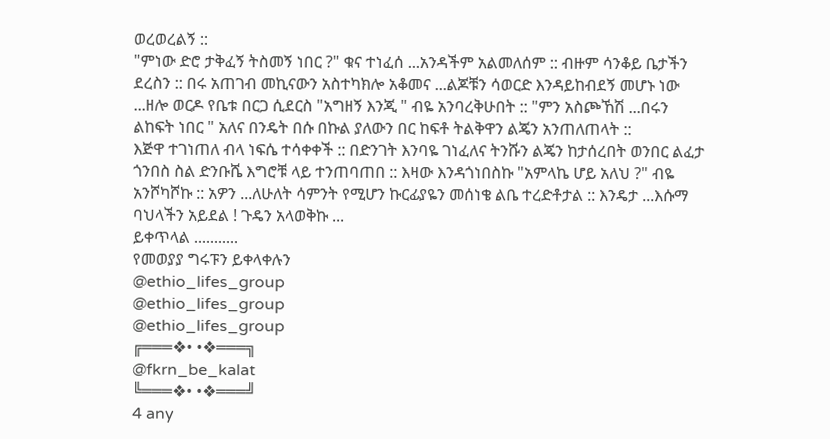ወረወረልኝ ::
"ምነው ድሮ ታቅፈኝ ትስመኝ ነበር ?" ቁና ተነፈሰ ...አንዳችም አልመለሰም :: ብዙም ሳንቆይ ቤታችን ደረስን :: በሩ አጠገብ መኪናውን አስተካክሎ አቆመና ...ልጆቹን ሳወርድ እንዳይከብደኝ መሆኑ ነው ...ዘሎ ወርዶ የቤቱ በርጋ ሲደርስ "አግዘኝ እንጂ " ብዬ አንባረቅሁበት :: "ምን አስጮኸሽ ...በሩን ልከፍት ነበር " አለና በንዴት በሱ በኩል ያለውን በር ከፍቶ ትልቅዋን ልጄን አንጠለጠላት ::
እጅዋ ተገነጠለ ብላ ነፍሴ ተሳቀቀች :: በድንገት እንባዬ ገነፈለና ትንሹን ልጄን ከታሰረበት ወንበር ልፈታ ጎንበስ ስል ድንቡሼ እግሮቹ ላይ ተንጠባጠበ :: እዛው እንዳጎነበስኩ "አምላኬ ሆይ አለህ ?" ብዬ አንሾካሾኩ :: አዎን ...ለሁለት ሳምንት የሚሆን ኩርፊያዬን መሰነቄ ልቤ ተረድቶታል :: እንዴታ ...እሱማ ባህላችን አይደል ! ጉዴን አላወቅኩ ...
ይቀጥላል ...........
የመወያያ ግሩፑን ይቀላቀሉን
@ethio_lifes_group
@ethio_lifes_group
@ethio_lifes_group
╔═══❖• •❖═══╗
@fkrn_be_kalat
╚═══❖• •❖═══╝
4 any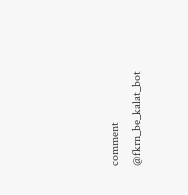comment
@fkrn_be_kalat_bot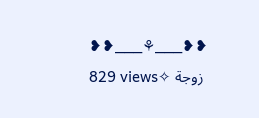❥❥___⚘___❥❥
829 views✧ زوجة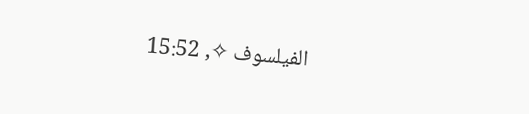الفيلسوف ✧, 15:52